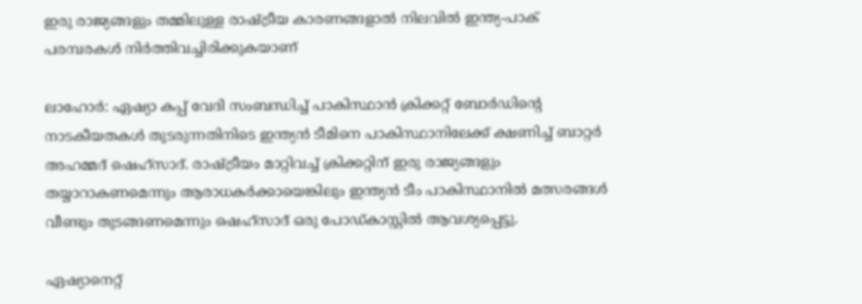ഇരു രാജ്യങ്ങളും തമ്മിലുള്ള രാഷ്ട്രീയ കാരണങ്ങളാല്‍ നിലവില്‍ ഇന്ത്യ-പാക് പരമ്പരകള്‍ നിർത്തിവച്ചിരിക്കുകയാണ്

ലാഹോർ: ഏഷ്യാ കപ്പ് വേദി സംബന്ധിച്ച് പാകിസ്ഥാന്‍ ക്രിക്കറ്റ് ബോർഡിന്‍റെ നാടകീയതകള്‍ തുടരുന്നതിനിടെ ഇന്ത്യന്‍ ടീമിനെ പാകിസ്ഥാനിലേക്ക് ക്ഷണിച്ച് ബാറ്റർ അഹമ്മദ് ഷെഹ്സാദ്. രാഷ്ട്രീയം മാറ്റിവച്ച് ക്രിക്കറ്റിന് ഇരു രാജ്യങ്ങളും തയ്യാറാകണമെന്നും ആരാധകർക്കായെങ്കിലും ഇന്ത്യന്‍ ടീം പാകിസ്ഥാനില്‍ മത്സരങ്ങള്‍ വീണ്ടും തുടങ്ങണമെന്നും ഷെഹ്സാദ് ഒരു പോഡ്കാസ്റ്റില്‍ ആവശ്യപ്പെട്ടു.

ഏഷ്യാനെറ്റ്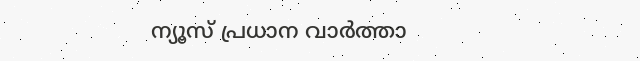ന്യൂസ് പ്രധാന വാർത്താ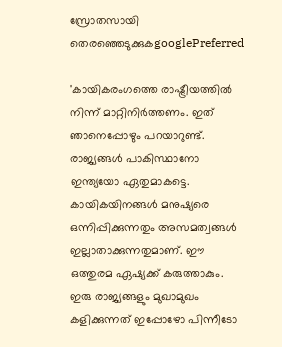സ്രോതസായി തെരഞ്ഞെടുക്കുകgooglePreferred

'കായികരംഗത്തെ രാഷ്ട്രീയത്തില്‍ നിന്ന് മാറ്റിനിർത്തണം. ഇത് ഞാനെപ്പോഴും പറയാറുണ്ട്. രാജ്യങ്ങള്‍ പാകിസ്ഥാനോ ഇന്ത്യയോ ഏതുമാകട്ടെ. കായികയിനങ്ങള്‍ മനുഷ്യരെ ഒന്നിപ്പിക്കുന്നതും അസമത്വങ്ങള്‍ ഇല്ലാതാക്കുന്നതുമാണ്. ഈ ഒത്തുരമ ഏഷ്യക്ക് കരുത്താകും. ഇരു രാജ്യങ്ങളും മുഖാമുഖം കളിക്കുന്നത് ഇപ്പോഴോ പിന്നീടോ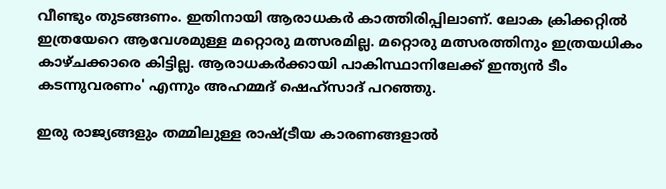വീണ്ടും തുടങ്ങണം. ഇതിനായി ആരാധകർ കാത്തിരിപ്പിലാണ്. ലോക ക്രിക്കറ്റില്‍ ഇത്രയേറെ ആവേശമുള്ള മറ്റൊരു മത്സരമില്ല. മറ്റൊരു മത്സരത്തിനും ഇത്രയധികം കാഴ്ചക്കാരെ കിട്ടില്ല. ആരാധകർക്കായി പാകിസ്ഥാനിലേക്ക് ഇന്ത്യന്‍ ടീം കടന്നുവരണം' എന്നും അഹമ്മദ് ഷെഹ്സാദ് പറഞ്ഞു.

ഇരു രാജ്യങ്ങളും തമ്മിലുള്ള രാഷ്ട്രീയ കാരണങ്ങളാല്‍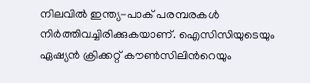നിലവില്‍ ഇന്ത്യ-പാക് പരമ്പരകള്‍ നിർത്തിവച്ചിരിക്കുകയാണ്. ഐസിസിയുടെയും ഏഷ്യന്‍ ക്രിക്കറ്റ് കൗണ്‍സിലിന്‍റെയും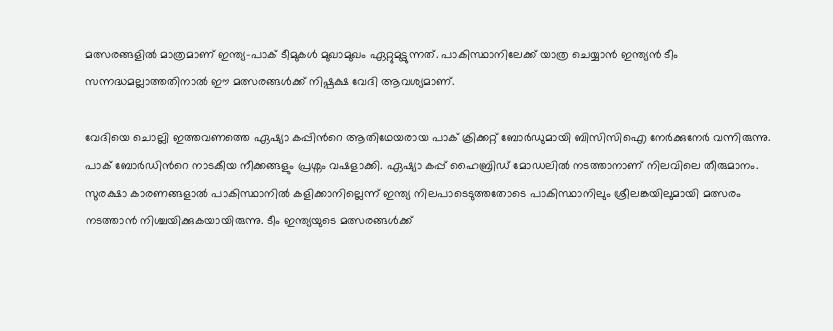മത്സരങ്ങളില്‍ മാത്രമാണ് ഇന്ത്യ-പാക് ടീമുകള്‍ മുഖാമുഖം ഏറ്റുമുട്ടുന്നത്. പാകിസ്ഥാനിലേക്ക് യാത്ര ചെയ്യാന്‍ ഇന്ത്യന്‍ ടീം സന്നദ്ധമല്ലാത്തതിനാല്‍ ഈ മത്സരങ്ങള്‍ക്ക് നിഷ്പക്ഷ വേദി ആവശ്യമാണ്.

വേദിയെ ചൊല്ലി ഇത്തവണത്തെ ഏഷ്യാ കപ്പിന്‍റെ ആതിഥേയരായ പാക് ക്രിക്കറ്റ് ബോർഡുമായി ബിസിസിഐ നേർക്കുനേർ വന്നിരുന്നു. പാക് ബോർഡിന്‍റെ നാടകീയ നീക്കങ്ങളും പ്രശ്നം വഷളാക്കി. ഏഷ്യാ കപ്പ് ഹൈബ്രിഡ് മോഡലില്‍ നടത്താനാണ് നിലവിലെ തീരുമാനം. സുരക്ഷാ കാരണങ്ങളാല്‍ പാകിസ്ഥാനില്‍ കളിക്കാനില്ലെന്ന് ഇന്ത്യ നിലപാടെടുത്തതോടെ പാകിസ്ഥാനിലും ശ്രീലങ്കയിലുമായി മത്സരം നടത്താന്‍ നിശ്ചയിക്കുകയായിരുന്നു. ടീം ഇന്ത്യയുടെ മത്സരങ്ങള്‍ക്ക്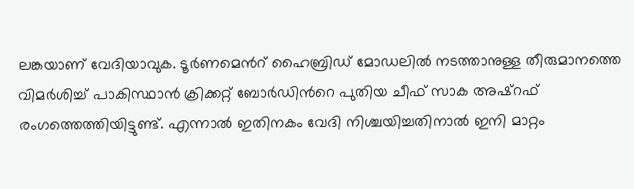ലങ്കയാണ് വേദിയാവുക. ടൂർണമെന്‍റ് ഹൈബ്രിഡ് മോഡലില്‍ നടത്താനുള്ള തീരുമാനത്തെ വിമര്‍ശിച്ച് പാകിസ്ഥാന്‍ ക്രിക്കറ്റ് ബോര്‍ഡിന്‍റെ പുതിയ ചീഫ് സാക അഷ്‌റഫ് രംഗത്തെത്തിയിട്ടുണ്ട്. എന്നാല്‍ ഇതിനകം വേദി നിശ്ചയിച്ചതിനാല്‍ ഇനി മാറ്റം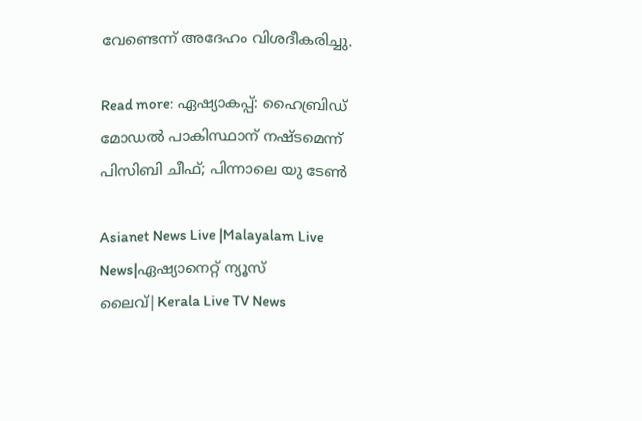വേണ്ടെന്ന് അദേഹം വിശദീകരിച്ചു.

Read more: ഏഷ്യാകപ്പ്: ഹൈബ്രിഡ് മോഡല്‍ പാകിസ്ഥാന് നഷ്ടമെന്ന് പിസിബി ചീഫ്; പിന്നാലെ യു ടേണ്‍

Asianet News Live |Malayalam Live News|ഏഷ്യാനെറ്റ് ന്യൂസ് ലൈവ്|Kerala Live TV News